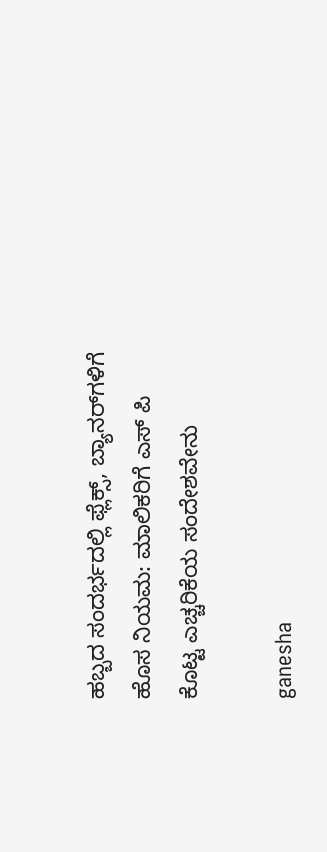ಹಬ್ಬದ ಸಂದರ್ಭದಲ್ಲಿ ಫ್ಲೆಕ್ಸ್, ಬ್ಯಾನರ್‌ಗಳಿಗೆ ಹೊಸ ನಿಯಮ: ಮಾಲಿಕರಿಗೆ ಎಸ್ ಪಿ ಕೊಟ್ಟ ಎಚ್ಚರಿಕೆಯ ಸಂದೇಶವೇನು

ganesha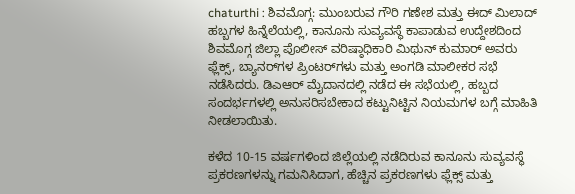chaturthi : ಶಿವಮೊಗ್ಗ: ಮುಂಬರುವ ಗೌರಿ ಗಣೇಶ ಮತ್ತು ಈದ್ ಮಿಲಾದ್ ಹಬ್ಬಗಳ ಹಿನ್ನೆಲೆಯಲ್ಲಿ, ಕಾನೂನು ಸುವ್ಯವಸ್ಥೆ ಕಾಪಾಡುವ ಉದ್ದೇಶದಿಂದ ಶಿವಮೊಗ್ಗ ಜಿಲ್ಲಾ ಪೊಲೀಸ್ ವರಿಷ್ಠಾಧಿಕಾರಿ ಮಿಥುನ್ ಕುಮಾರ್ ಅವರು ಫ್ಲೆಕ್ಸ್, ಬ್ಯಾನರ್‌ಗಳ ಪ್ರಿಂಟರ್‌ಗಳು ಮತ್ತು ಅಂಗಡಿ ಮಾಲೀಕರ ಸಭೆ ನಡೆಸಿದರು. ಡಿಎಆರ್ ಮೈದಾನದಲ್ಲಿ ನಡೆದ ಈ ಸಭೆಯಲ್ಲಿ, ಹಬ್ಬದ ಸಂದರ್ಭಗಳಲ್ಲಿ ಅನುಸರಿಸಬೇಕಾದ ಕಟ್ಟುನಿಟ್ಟಿನ ನಿಯಮಗಳ ಬಗ್ಗೆ ಮಾಹಿತಿ ನೀಡಲಾಯಿತು.

ಕಳೆದ 10-15 ವರ್ಷಗಳಿಂದ ಜಿಲ್ಲೆಯಲ್ಲಿ ನಡೆದಿರುವ ಕಾನೂನು ಸುವ್ಯವಸ್ಥೆ ಪ್ರಕರಣಗಳನ್ನು ಗಮನಿಸಿದಾಗ, ಹೆಚ್ಚಿನ ಪ್ರಕರಣಗಳು ಫ್ಲೆಕ್ಸ್ ಮತ್ತು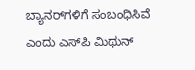ಬ್ಯಾನರ್‌ಗಳಿಗೆ ಸಂಬಂಧಿಸಿವೆ ಎಂದು ಎಸ್‌ಪಿ ಮಿಥುನ್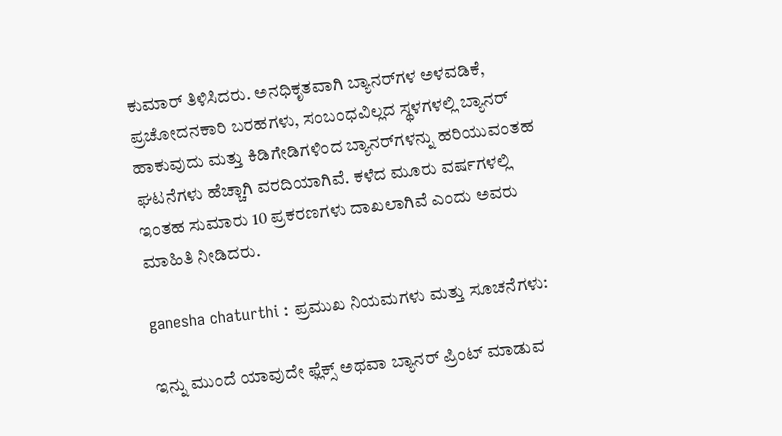ಕುಮಾರ್ ತಿಳಿಸಿದರು. ಅನಧಿಕೃತವಾಗಿ ಬ್ಯಾನರ್‌ಗಳ ಅಳವಡಿಕೆ, ಪ್ರಚೋದನಕಾರಿ ಬರಹಗಳು, ಸಂಬಂಧವಿಲ್ಲದ ಸ್ಥಳಗಳಲ್ಲಿ ಬ್ಯಾನರ್ ಹಾಕುವುದು ಮತ್ತು ಕಿಡಿಗೇಡಿಗಳಿಂದ ಬ್ಯಾನರ್‌ಗಳನ್ನು ಹರಿಯುವಂತಹ ಘಟನೆಗಳು ಹೆಚ್ಚಾಗಿ ವರದಿಯಾಗಿವೆ. ಕಳೆದ ಮೂರು ವರ್ಷಗಳಲ್ಲಿ ಇಂತಹ ಸುಮಾರು 10 ಪ್ರಕರಣಗಳು ದಾಖಲಾಗಿವೆ ಎಂದು ಅವರು ಮಾಹಿತಿ ನೀಡಿದರು.

ganesha chaturthi : ಪ್ರಮುಖ ನಿಯಮಗಳು ಮತ್ತು ಸೂಚನೆಗಳು:

ಇನ್ನು ಮುಂದೆ ಯಾವುದೇ ಫ್ಲೆಕ್ಸ್ ಅಥವಾ ಬ್ಯಾನರ್ ಪ್ರಿಂಟ್ ಮಾಡುವ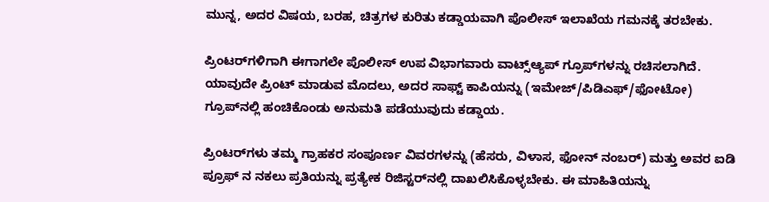ಮುನ್ನ, ಅದರ ವಿಷಯ, ಬರಹ, ಚಿತ್ರಗಳ ಕುರಿತು ಕಡ್ಡಾಯವಾಗಿ ಪೊಲೀಸ್ ಇಲಾಖೆಯ ಗಮನಕ್ಕೆ ತರಬೇಕು.

ಪ್ರಿಂಟರ್‌ಗಳಿಗಾಗಿ ಈಗಾಗಲೇ ಪೊಲೀಸ್ ಉಪ ವಿಭಾಗವಾರು ವಾಟ್ಸ್‌ಆ್ಯಪ್ ಗ್ರೂಪ್‌ಗಳನ್ನು ರಚಿಸಲಾಗಿದೆ. ಯಾವುದೇ ಪ್ರಿಂಟ್ ಮಾಡುವ ಮೊದಲು, ಅದರ ಸಾಫ್ಟ್ ಕಾಪಿಯನ್ನು (ಇಮೇಜ್/ಪಿಡಿಎಫ್/ಫೋಟೋ) ಗ್ರೂಪ್‌ನಲ್ಲಿ ಹಂಚಿಕೊಂಡು ಅನುಮತಿ ಪಡೆಯುವುದು ಕಡ್ಡಾಯ.

ಪ್ರಿಂಟರ್‌ಗಳು ತಮ್ಮ ಗ್ರಾಹಕರ ಸಂಪೂರ್ಣ ವಿವರಗಳನ್ನು (ಹೆಸರು, ವಿಳಾಸ, ಫೋನ್ ನಂಬರ್) ಮತ್ತು ಅವರ ಐಡಿ ಪ್ರೂಫ್ ನ ನಕಲು ಪ್ರತಿಯನ್ನು ಪ್ರತ್ಯೇಕ ರಿಜಿಸ್ಟರ್‌ನಲ್ಲಿ ದಾಖಲಿಸಿಕೊಳ್ಳಬೇಕು. ಈ ಮಾಹಿತಿಯನ್ನು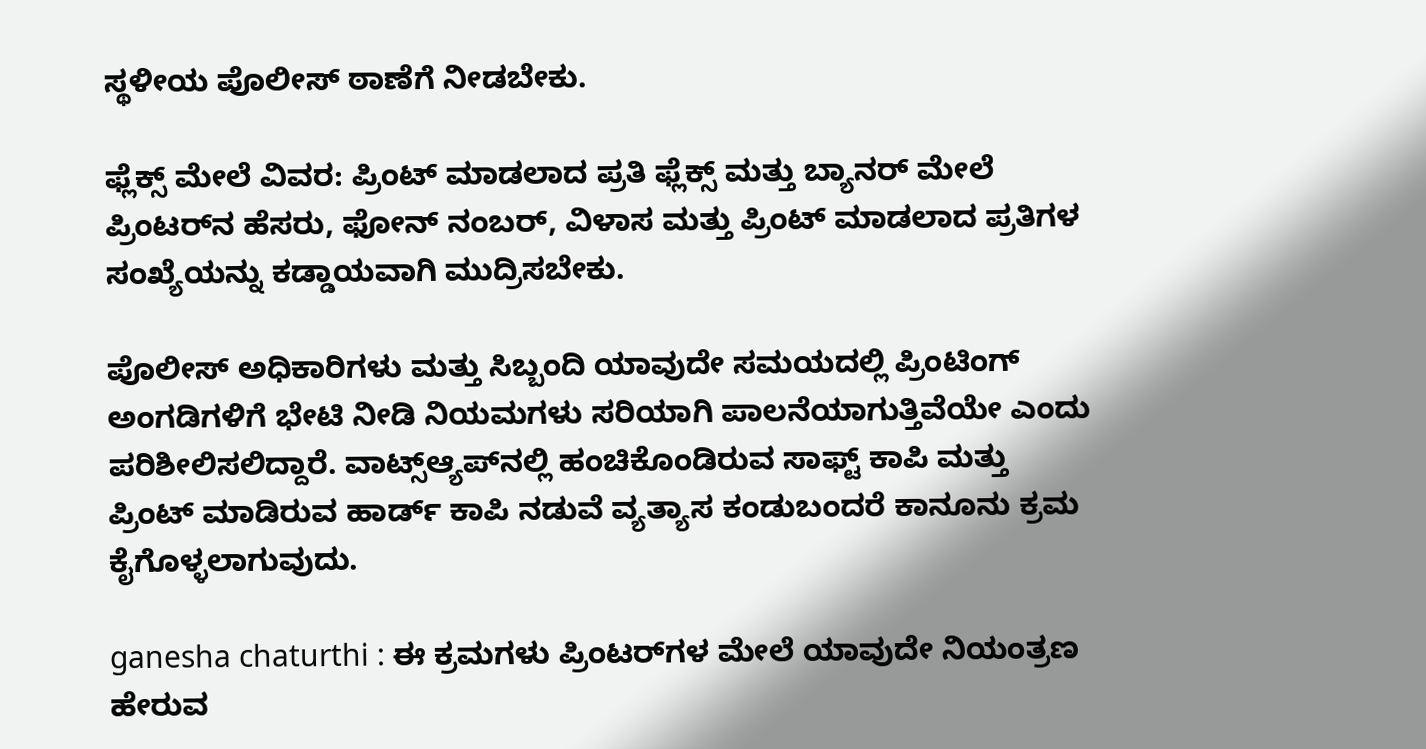ಸ್ಥಳೀಯ ಪೊಲೀಸ್ ಠಾಣೆಗೆ ನೀಡಬೇಕು.

ಫ್ಲೆಕ್ಸ್ ಮೇಲೆ ವಿವರ: ಪ್ರಿಂಟ್ ಮಾಡಲಾದ ಪ್ರತಿ ಫ್ಲೆಕ್ಸ್ ಮತ್ತು ಬ್ಯಾನರ್ ಮೇಲೆ ಪ್ರಿಂಟರ್‌ನ ಹೆಸರು, ಫೋನ್ ನಂಬರ್, ವಿಳಾಸ ಮತ್ತು ಪ್ರಿಂಟ್ ಮಾಡಲಾದ ಪ್ರತಿಗಳ ಸಂಖ್ಯೆಯನ್ನು ಕಡ್ಡಾಯವಾಗಿ ಮುದ್ರಿಸಬೇಕು.

ಪೊಲೀಸ್ ಅಧಿಕಾರಿಗಳು ಮತ್ತು ಸಿಬ್ಬಂದಿ ಯಾವುದೇ ಸಮಯದಲ್ಲಿ ಪ್ರಿಂಟಿಂಗ್ ಅಂಗಡಿಗಳಿಗೆ ಭೇಟಿ ನೀಡಿ ನಿಯಮಗಳು ಸರಿಯಾಗಿ ಪಾಲನೆಯಾಗುತ್ತಿವೆಯೇ ಎಂದು ಪರಿಶೀಲಿಸಲಿದ್ದಾರೆ. ವಾಟ್ಸ್‌ಆ್ಯಪ್‌ನಲ್ಲಿ ಹಂಚಿಕೊಂಡಿರುವ ಸಾಫ್ಟ್ ಕಾಪಿ ಮತ್ತು ಪ್ರಿಂಟ್ ಮಾಡಿರುವ ಹಾರ್ಡ್ ಕಾಪಿ ನಡುವೆ ವ್ಯತ್ಯಾಸ ಕಂಡುಬಂದರೆ ಕಾನೂನು ಕ್ರಮ ಕೈಗೊಳ್ಳಲಾಗುವುದು.

ganesha chaturthi : ಈ ಕ್ರಮಗಳು ಪ್ರಿಂಟರ್‌ಗಳ ಮೇಲೆ ಯಾವುದೇ ನಿಯಂತ್ರಣ ಹೇರುವ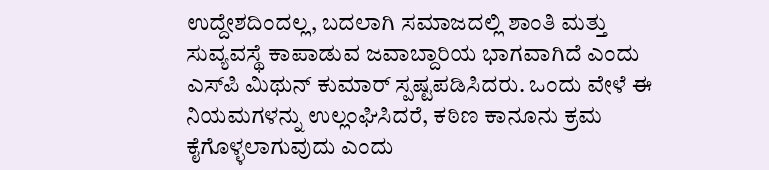ಉದ್ದೇಶದಿಂದಲ್ಲ, ಬದಲಾಗಿ ಸಮಾಜದಲ್ಲಿ ಶಾಂತಿ ಮತ್ತು ಸುವ್ಯವಸ್ಥೆ ಕಾಪಾಡುವ ಜವಾಬ್ದಾರಿಯ ಭಾಗವಾಗಿದೆ ಎಂದು ಎಸ್‌ಪಿ ಮಿಥುನ್ ಕುಮಾರ್ ಸ್ಪಷ್ಟಪಡಿಸಿದರು. ಒಂದು ವೇಳೆ ಈ ನಿಯಮಗಳನ್ನು ಉಲ್ಲಂಘಿಸಿದರೆ, ಕಠಿಣ ಕಾನೂನು ಕ್ರಮ ಕೈಗೊಳ್ಳಲಾಗುವುದು ಎಂದು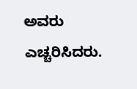ಅವರು ಎಚ್ಚರಿಸಿದರು.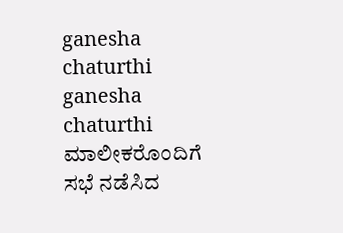ganesha chaturthi
ganesha chaturthi ಮಾಲೀಕರೊಂದಿಗೆ ಸಭೆ ನಡೆಸಿದ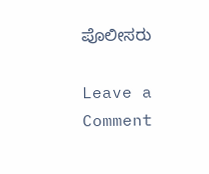ಪೊಲೀಸರು

Leave a Comment